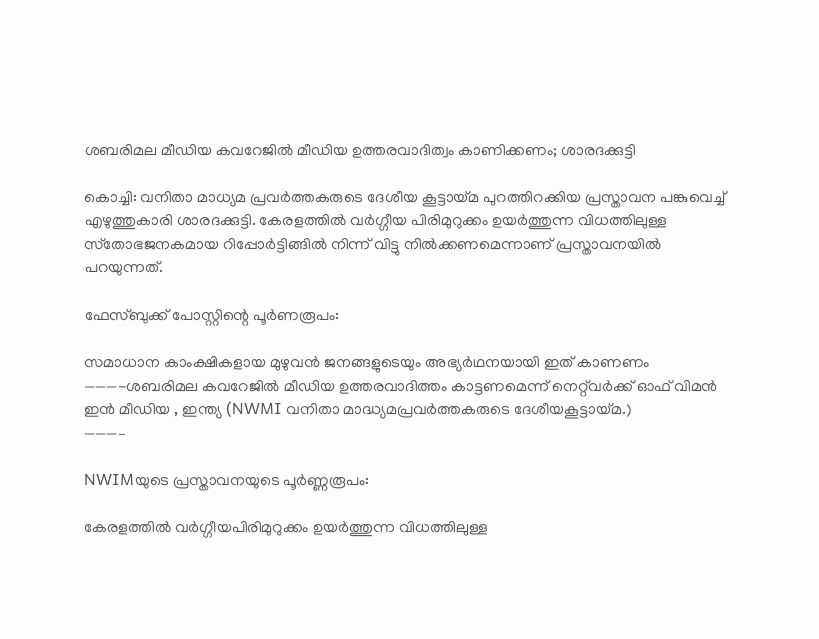ശബരിമല മീഡിയ കവറേജില്‍ മീഡിയ ഉത്തരവാദിത്വം കാണിക്കണം; ശാരദക്കുട്ടി

കൊച്ചി: വനിതാ മാധ്യമ പ്രവര്‍ത്തകരുടെ ദേശീയ കൂട്ടായ്മ പുറത്തിറക്കിയ പ്രസ്താവന പങ്കുവെച്ച്‌ എഴുത്തുകാരി ശാരദക്കുട്ടി. കേരളത്തില്‍ വര്‍ഗ്ഗീയ പിരിമുറുക്കം ഉയര്‍ത്തുന്ന വിധത്തിലുള്ള സ്‌തോഭജനകമായ റിപ്പോര്‍ട്ടിങ്ങില്‍ നിന്ന് വിട്ടു നില്‍ക്കണമെന്നാണ് പ്രസ്താവനയില്‍ പറയുന്നത്.

ഫേസ്ബുക്ക് പോസ്റ്റിന്റെ പൂര്‍ണരൂപം:

സമാധാന കാംക്ഷികളായ മുഴുവന്‍ ജനങ്ങളുടെയും അഭ്യര്‍ഥനയായി ഇത് കാണണം
———-ശബരിമല കവറേജില്‍ മീഡിയ ഉത്തരവാദിത്തം കാട്ടണമെന്ന് നെറ്റ്‌വര്‍ക്ക് ഓഫ് വിമന്‍ ഇന്‍ മീഡിയ , ഇന്ത്യ (NWMI വനിതാ മാദ്ധ്യമപ്രവര്‍ത്തകരുടെ ദേശീയകൂട്ടായ്മ.)
———–

NWIMയുടെ പ്രസ്താവനയുടെ പൂര്‍ണ്ണരൂപം:

കേരളത്തില്‍ വര്‍ഗ്ഗീയപിരിമുറുക്കം ഉയര്‍ത്തുന്ന വിധത്തിലുള്ള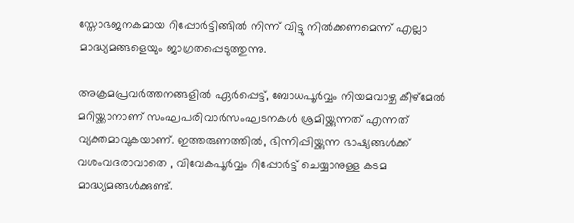സ്തോഭജനകമായ റിപ്പോര്‍ട്ടിങ്ങില്‍ നിന്ന് വിട്ടു നില്‍ക്കണമെന്ന് എല്ലാ മാദ്ധ്യമങ്ങളെയും ജാഗ്രതപ്പെടുത്തുന്നു.

അക്രമപ്രവര്‍ത്തനങ്ങളില്‍ ഏര്‍പ്പെട്ട്, ബോധപൂര്‍വ്വം നിയമവാഴ്ച കീഴ്‌മേല്‍ മറിയ്ക്കാനാണ് സംഘപരിവാര്‍സംഘടനകള്‍ ശ്രമിയ്ക്കുന്നത് എന്നത് വ്യക്തമാവുകയാണ്. ഇത്തരുണത്തില്‍, ഭിന്നിപ്പിയ്ക്കുന്ന ഭാഷ്യങ്ങള്‍ക്ക് വശംവദരാവാതെ , വിവേകപൂര്‍വ്വം റിപ്പോര്‍ട്ട് ചെയ്യാനുള്ള കടമ മാദ്ധ്യമങ്ങള്‍ക്കുണ്ട്.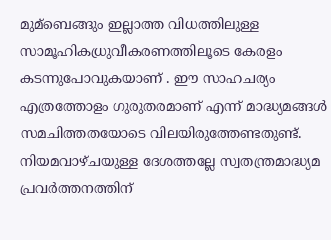മുമ്ബെങ്ങും ഇല്ലാത്ത വിധത്തിലുള്ള സാമൂഹികധ്രുവീകരണത്തിലൂടെ കേരളം കടന്നുപോവുകയാണ് . ഈ സാഹചര്യം എത്രത്തോളം ഗുരുതരമാണ് എന്ന് മാദ്ധ്യമങ്ങള്‍ സമചിത്തതയോടെ വിലയിരുത്തേണ്ടതുണ്ട്. നിയമവാഴ്ചയുള്ള ദേശത്തല്ലേ സ്വതന്ത്രമാദ്ധ്യമ പ്രവര്‍ത്തനത്തിന്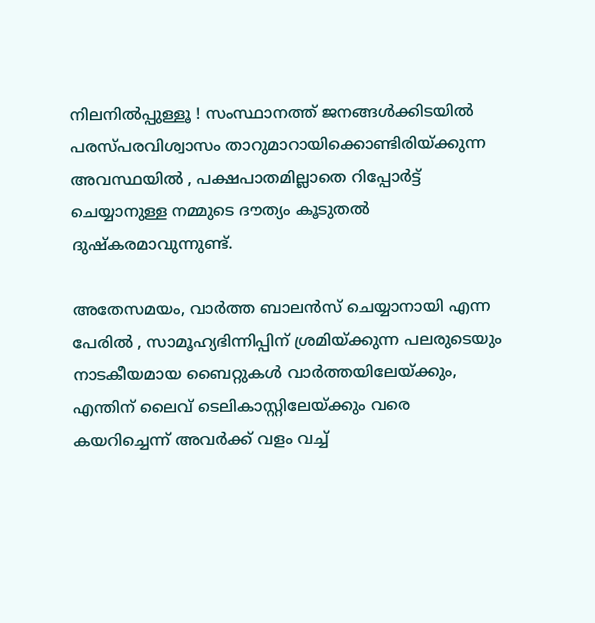നിലനില്‍പ്പുള്ളൂ ! സംസ്ഥാനത്ത് ജനങ്ങള്‍ക്കിടയില്‍ പരസ്പരവിശ്വാസം താറുമാറായിക്കൊണ്ടിരിയ്ക്കുന്ന അവസ്ഥയില്‍ , പക്ഷപാതമില്ലാതെ റിപ്പോര്‍ട്ട് ചെയ്യാനുള്ള നമ്മുടെ ദൗത്യം കൂടുതല്‍ ദുഷ്കരമാവുന്നുണ്ട്.

അതേസമയം, വാര്‍ത്ത ബാലന്‍സ് ചെയ്യാനായി എന്ന പേരില്‍ , സാമൂഹ്യഭിന്നിപ്പിന് ശ്രമിയ്ക്കുന്ന പലരുടെയും നാടകീയമായ ബൈറ്റുകള്‍ വാര്‍ത്തയിലേയ്ക്കും, എന്തിന് ലൈവ് ടെലികാസ്റ്റിലേയ്ക്കും വരെ കയറിച്ചെന്ന് അവര്‍ക്ക് വളം വച്ച്‌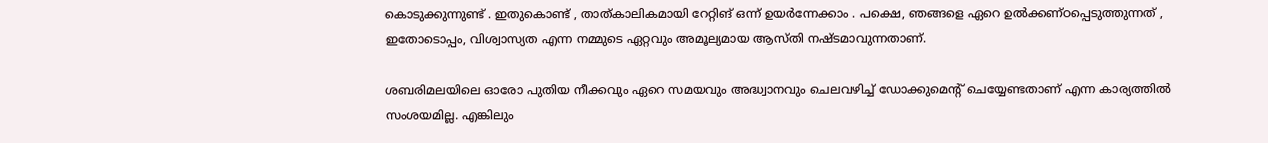കൊടുക്കുന്നുണ്ട് . ഇതുകൊണ്ട് , താത്കാലികമായി റേറ്റിങ് ഒന്ന് ഉയര്‍ന്നേക്കാം . പക്ഷെ, ഞങ്ങളെ ഏറെ ഉല്‍ക്കണ്ഠപ്പെടുത്തുന്നത് , ഇതോടൊപ്പം, വിശ്വാസ്യത എന്ന നമ്മുടെ ഏറ്റവും അമൂല്യമായ ആസ്തി നഷ്ടമാവുന്നതാണ്‌.

ശബരിമലയിലെ ഓരോ പുതിയ നീക്കവും ഏറെ സമയവും അദ്ധ്വാനവും ചെലവഴിച്ച്‌ ഡോക്കുമെന്റ് ചെയ്യേണ്ടതാണ് എന്ന കാര്യത്തില്‍ സംശയമില്ല. എങ്കിലും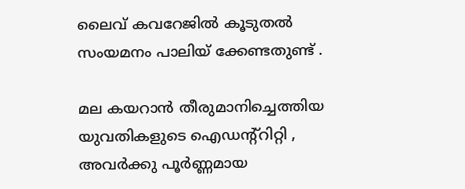ലൈവ് കവറേജില്‍ കൂടുതല്‍ സംയമനം പാലിയ് ക്കേണ്ടതുണ്ട് .

മല കയറാന്‍ തീരുമാനിച്ചെത്തിയ യുവതികളുടെ ഐഡന്‍റ്റിറ്റി , അവര്‍ക്കു പൂര്‍ണ്ണമായ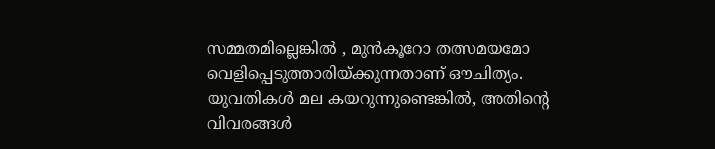സമ്മതമില്ലെങ്കില്‍ , മുന്‍കൂറോ തത്സമയമോ വെളിപ്പെടുത്താരിയ്ക്കുന്നതാണ് ഔചിത്യം. യുവതികള്‍ മല കയറുന്നുണ്ടെങ്കില്‍, അതിന്റെ വിവരങ്ങള്‍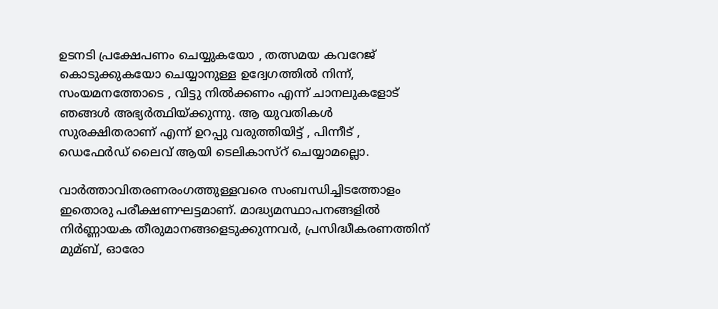ഉടനടി പ്രക്ഷേപണം ചെയ്യുകയോ , തത്സമയ കവറേജ് കൊടുക്കുകയോ ചെയ്യാനുള്ള ഉദ്വേഗത്തില്‍ നിന്ന്, സംയമനത്തോടെ , വിട്ടു നില്‍ക്കണം എന്ന് ചാനലുകളോട് ഞങ്ങള്‍ അഭ്യര്‍ത്ഥിയ്ക്കുന്നു. ആ യുവതികള്‍ സുരക്ഷിതരാണ് എന്ന് ഉറപ്പു വരുത്തിയിട്ട് , പിന്നീട് , ഡെഫേര്‍ഡ് ലൈവ് ആയി ടെലികാസ്റ് ചെയ്യാമല്ലൊ.

വാര്‍ത്താവിതരണരംഗത്തുള്ളവരെ സംബന്ധിച്ചിടത്തോളം ഇതൊരു പരീക്ഷണഘട്ടമാണ്. മാദ്ധ്യമസ്ഥാപനങ്ങളില്‍ നിര്‍ണ്ണായക തീരുമാനങ്ങളെടുക്കുന്നവര്‍, പ്രസിദ്ധീകരണത്തിന് മുമ്ബ്, ഓരോ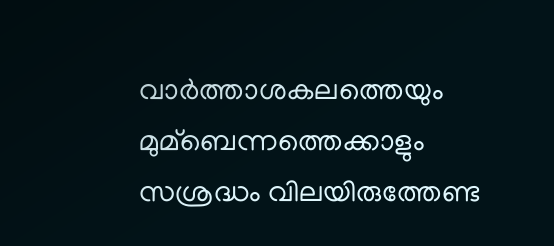വാര്‍ത്താശകലത്തെയും മുമ്ബെന്നത്തെക്കാളും സശ്രദ്ധം വിലയിരുത്തേണ്ട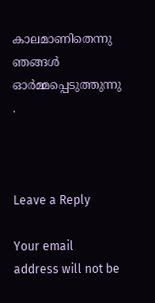കാലമാണിതെന്നു ഞങ്ങള്‍ ഓര്‍മ്മപ്പെടുത്തുന്നു .



Leave a Reply

Your email address will not be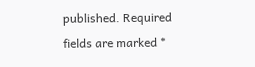published. Required fields are marked *